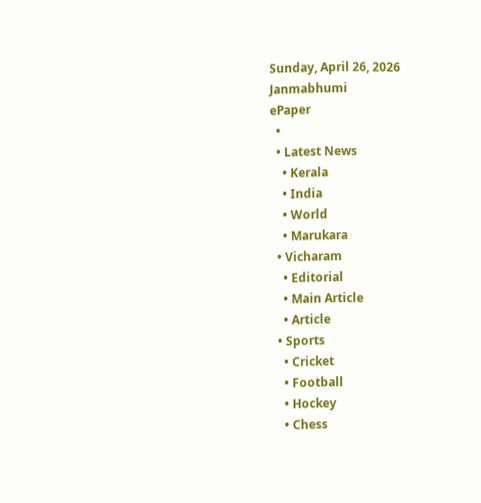Sunday, April 26, 2026
Janmabhumi
ePaper
  •
  • Latest News
    • Kerala
    • India
    • World
    • Marukara
  • Vicharam
    • Editorial
    • Main Article
    • Article
  • Sports
    • Cricket
    • Football
    • Hockey
    • Chess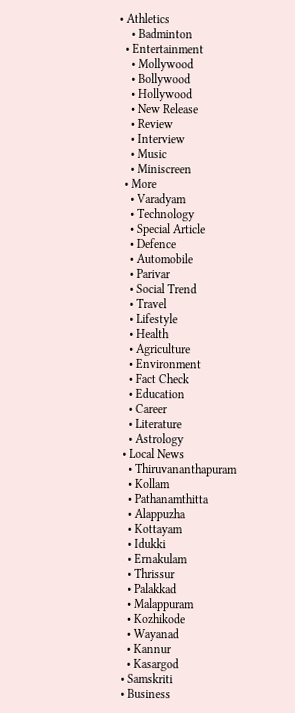• Athletics
    • Badminton
  • Entertainment
    • Mollywood
    • Bollywood
    • Hollywood
    • New Release
    • Review
    • Interview
    • Music
    • Miniscreen
  • More
    • Varadyam
    • Technology
    • Special Article
    • Defence
    • Automobile
    • Parivar
    • Social Trend
    • Travel
    • Lifestyle
    • Health
    • Agriculture
    • Environment
    • Fact Check
    • Education
    • Career
    • Literature
    • Astrology
  • Local News
    • Thiruvananthapuram
    • Kollam
    • Pathanamthitta
    • Alappuzha
    • Kottayam
    • Idukki
    • Ernakulam
    • Thrissur
    • Palakkad
    • Malappuram
    • Kozhikode
    • Wayanad
    • Kannur
    • Kasargod
  • Samskriti
  • Business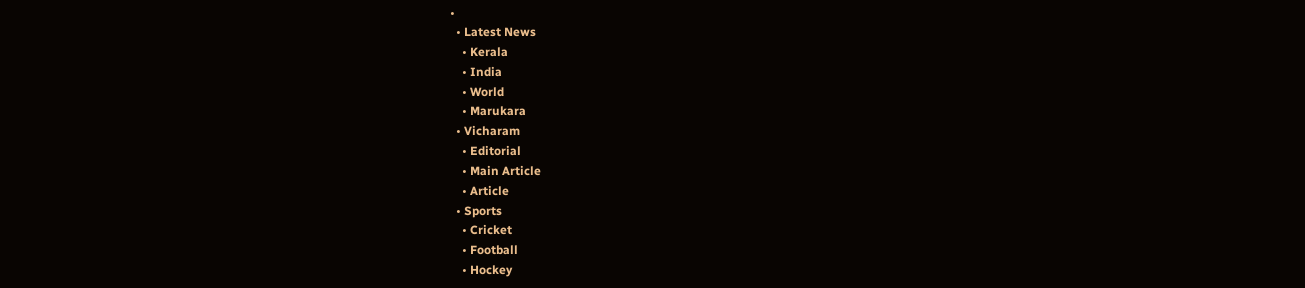•
  • Latest News
    • Kerala
    • India
    • World
    • Marukara
  • Vicharam
    • Editorial
    • Main Article
    • Article
  • Sports
    • Cricket
    • Football
    • Hockey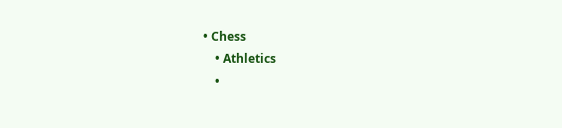• Chess
    • Athletics
    •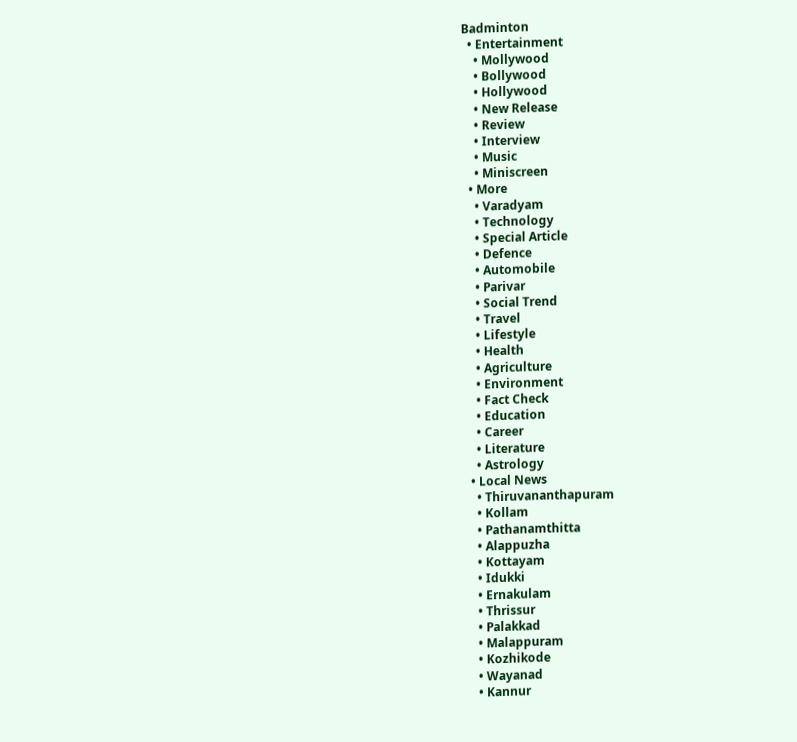Badminton
  • Entertainment
    • Mollywood
    • Bollywood
    • Hollywood
    • New Release
    • Review
    • Interview
    • Music
    • Miniscreen
  • More
    • Varadyam
    • Technology
    • Special Article
    • Defence
    • Automobile
    • Parivar
    • Social Trend
    • Travel
    • Lifestyle
    • Health
    • Agriculture
    • Environment
    • Fact Check
    • Education
    • Career
    • Literature
    • Astrology
  • Local News
    • Thiruvananthapuram
    • Kollam
    • Pathanamthitta
    • Alappuzha
    • Kottayam
    • Idukki
    • Ernakulam
    • Thrissur
    • Palakkad
    • Malappuram
    • Kozhikode
    • Wayanad
    • Kannur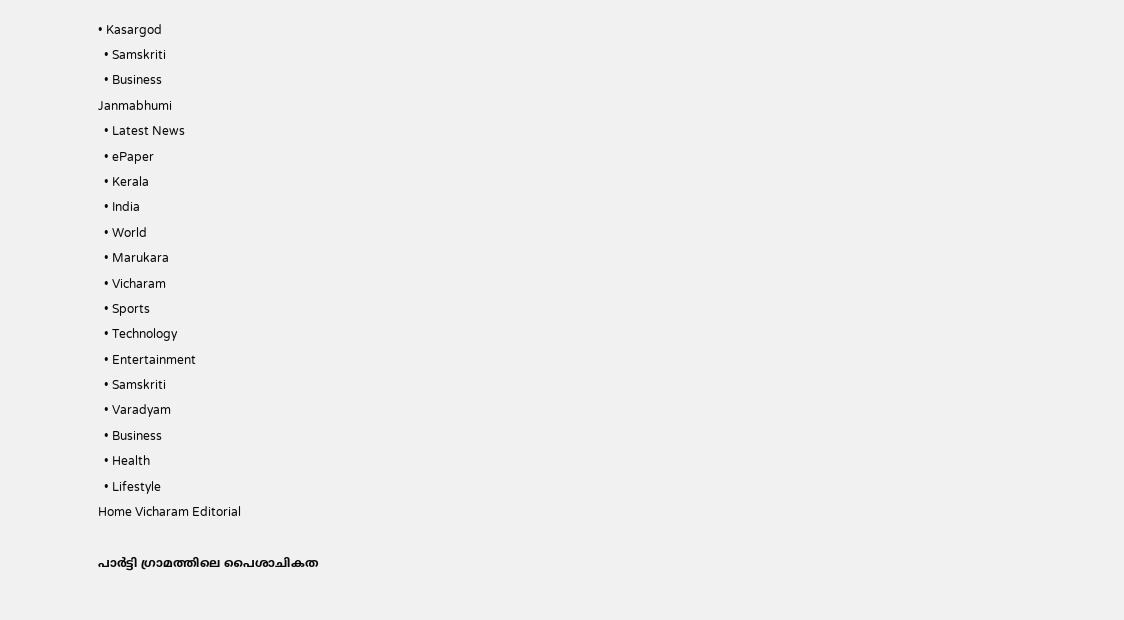• Kasargod
  • Samskriti
  • Business
Janmabhumi
  • Latest News
  • ePaper
  • Kerala
  • India
  • World
  • Marukara
  • Vicharam
  • Sports
  • Technology
  • Entertainment
  • Samskriti
  • Varadyam
  • Business
  • Health
  • Lifestyle
Home Vicharam Editorial

പാര്‍ട്ടി ഗ്രാമത്തിലെ പൈശാചികത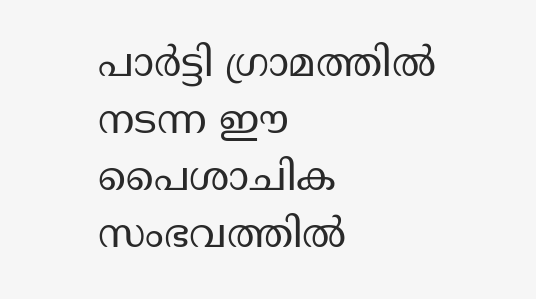പാര്‍ട്ടി ഗ്രാമത്തില്‍ നടന്ന ഈ പൈശാചിക സംഭവത്തില്‍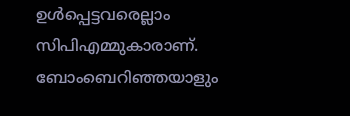ഉള്‍പ്പെട്ടവരെല്ലാം സിപിഎമ്മുകാരാണ്. ബോംബെറിഞ്ഞയാളും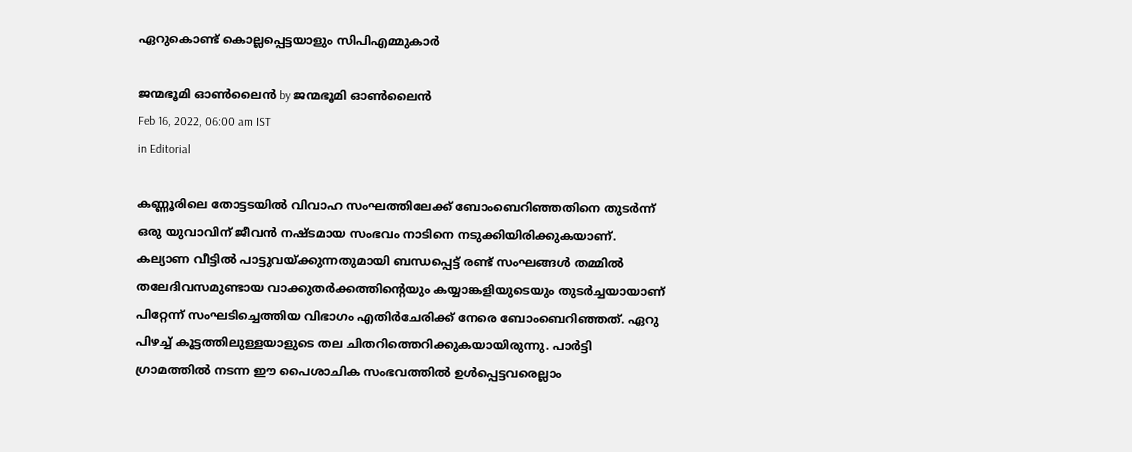ഏറുകൊണ്ട് കൊല്ലപ്പെട്ടയാളും സിപിഎമ്മുകാര്‍

ജന്മഭൂമി ഓണ്‍ലൈന്‍ by ജന്മഭൂമി ഓണ്‍ലൈന്‍
Feb 16, 2022, 06:00 am IST
in Editorial

കണ്ണൂരിലെ തോട്ടടയില്‍ വിവാഹ സംഘത്തിലേക്ക് ബോംബെറിഞ്ഞതിനെ തുടര്‍ന്ന് ഒരു യുവാവിന് ജീവന്‍ നഷ്ടമായ സംഭവം നാടിനെ നടുക്കിയിരിക്കുകയാണ്. കല്യാണ വീട്ടില്‍ പാട്ടുവയ്‌ക്കുന്നതുമായി ബന്ധപ്പെട്ട് രണ്ട് സംഘങ്ങള്‍ തമ്മില്‍ തലേദിവസമുണ്ടായ വാക്കുതര്‍ക്കത്തിന്റെയും കയ്യാങ്കളിയുടെയും തുടര്‍ച്ചയായാണ് പിറ്റേന്ന് സംഘടിച്ചെത്തിയ വിഭാഗം എതിര്‍ചേരിക്ക് നേരെ ബോംബെറിഞ്ഞത്. ഏറു പിഴച്ച് കൂട്ടത്തിലുള്ളയാളുടെ തല ചിതറിത്തെറിക്കുകയായിരുന്നു. പാര്‍ട്ടി ഗ്രാമത്തില്‍ നടന്ന ഈ പൈശാചിക സംഭവത്തില്‍ ഉള്‍പ്പെട്ടവരെല്ലാം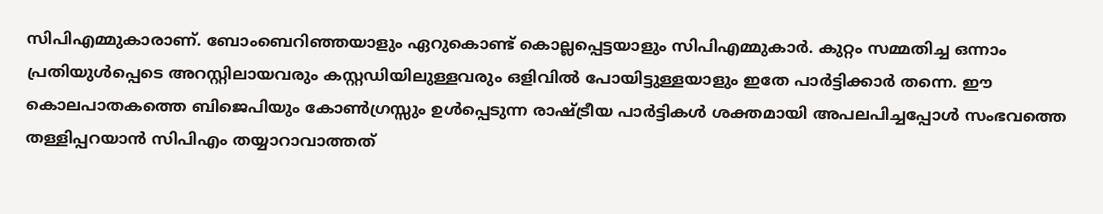സിപിഎമ്മുകാരാണ്. ബോംബെറിഞ്ഞയാളും ഏറുകൊണ്ട് കൊല്ലപ്പെട്ടയാളും സിപിഎമ്മുകാര്‍. കുറ്റം സമ്മതിച്ച ഒന്നാം പ്രതിയുള്‍പ്പെടെ അറസ്റ്റിലായവരും കസ്റ്റഡിയിലുള്ളവരും ഒളിവില്‍ പോയിട്ടുള്ളയാളും ഇതേ പാര്‍ട്ടിക്കാര്‍ തന്നെ. ഈ കൊലപാതകത്തെ ബിജെപിയും കോണ്‍ഗ്രസ്സും ഉള്‍പ്പെടുന്ന രാഷ്‌ട്രീയ പാര്‍ട്ടികള്‍ ശക്തമായി അപലപിച്ചപ്പോള്‍ സംഭവത്തെ തള്ളിപ്പറയാന്‍ സിപിഎം തയ്യാറാവാത്തത്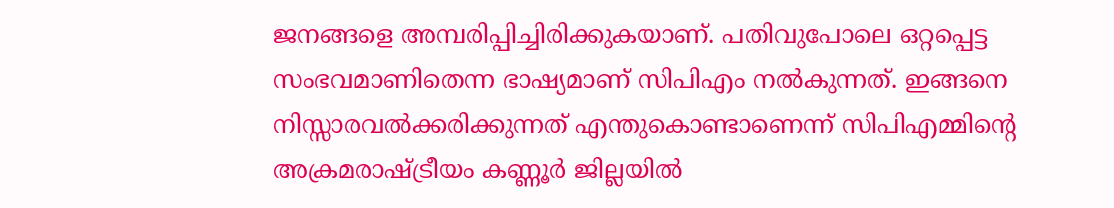ജനങ്ങളെ അമ്പരിപ്പിച്ചിരിക്കുകയാണ്. പതിവുപോലെ ഒറ്റപ്പെട്ട സംഭവമാണിതെന്ന ഭാഷ്യമാണ് സിപിഎം നല്‍കുന്നത്. ഇങ്ങനെ നിസ്സാരവല്‍ക്കരിക്കുന്നത് എന്തുകൊണ്ടാണെന്ന് സിപിഎമ്മിന്റെ അക്രമരാഷ്‌ട്രീയം കണ്ണൂര്‍ ജില്ലയില്‍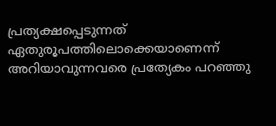പ്രത്യക്ഷപ്പെടുന്നത് ഏതുരൂപത്തിലൊക്കെയാണെന്ന് അറിയാവുന്നവരെ പ്രത്യേകം പറഞ്ഞു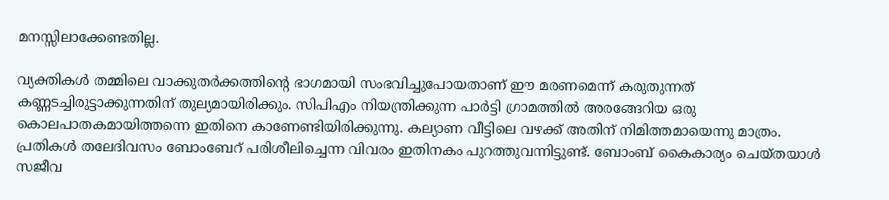മനസ്സിലാക്കേണ്ടതില്ല.

വ്യക്തികള്‍ തമ്മിലെ വാക്കുതര്‍ക്കത്തിന്റെ ഭാഗമായി സംഭവിച്ചുപോയതാണ് ഈ മരണമെന്ന് കരുതുന്നത് കണ്ണടച്ചിരുട്ടാക്കുന്നതിന് തുല്യമായിരിക്കും. സിപിഎം നിയന്ത്രിക്കുന്ന പാര്‍ട്ടി ഗ്രാമത്തില്‍ അരങ്ങേറിയ ഒരു കൊലപാതകമായിത്തന്നെ ഇതിനെ കാണേണ്ടിയിരിക്കുന്നു. കല്യാണ വീട്ടിലെ വഴക്ക് അതിന് നിമിത്തമായെന്നു മാത്രം. പ്രതികള്‍ തലേദിവസം ബോംബേറ് പരിശീലിച്ചെന്ന വിവരം ഇതിനകം പുറത്തുവന്നിട്ടുണ്ട്. ബോംബ് കൈകാര്യം ചെയ്തയാള്‍ സജീവ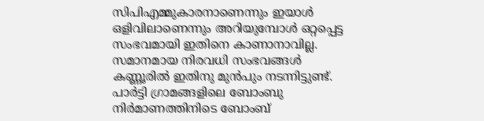സിപിഎമ്മുകാരനാണെന്നും ഇയാള്‍ ഒളിവിലാണെന്നും അറിയുമ്പോള്‍ ഒറ്റപ്പെട്ട സംഭവമായി ഇതിനെ കാണാനാവില്ല. സമാനമായ നിരവധി സംഭവങ്ങള്‍ കണ്ണൂരില്‍ ഇതിനു മുന്‍പും നടന്നിട്ടുണ്ട്. പാര്‍ട്ടി ഗ്രാമങ്ങളിലെ ബോംബു നിര്‍മാണത്തിനിടെ ബോംബ്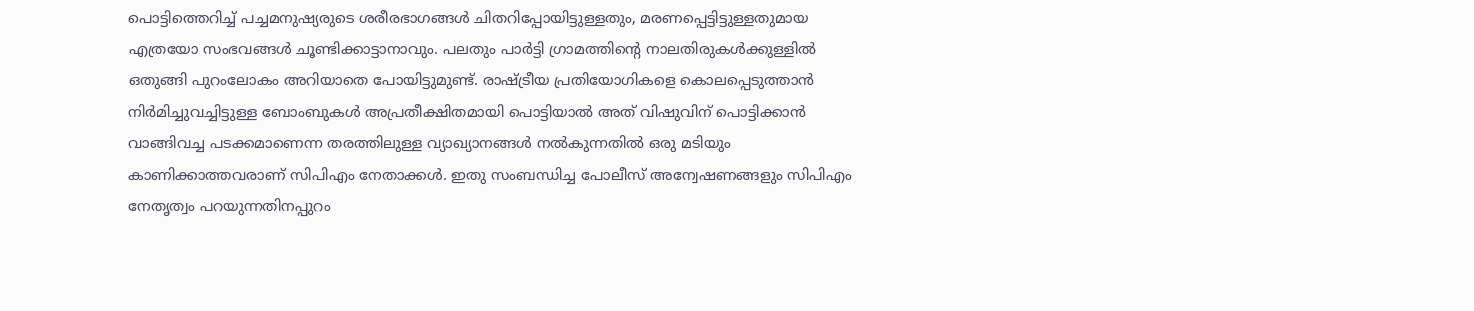പൊട്ടിത്തെറിച്ച് പച്ചമനുഷ്യരുടെ ശരീരഭാഗങ്ങള്‍ ചിതറിപ്പോയിട്ടുള്ളതും, മരണപ്പെട്ടിട്ടുള്ളതുമായ എത്രയോ സംഭവങ്ങള്‍ ചൂണ്ടിക്കാട്ടാനാവും. പലതും പാര്‍ട്ടി ഗ്രാമത്തിന്റെ നാലതിരുകള്‍ക്കുള്ളില്‍ ഒതുങ്ങി പുറംലോകം അറിയാതെ പോയിട്ടുമുണ്ട്. രാഷ്‌ട്രീയ പ്രതിയോഗികളെ കൊലപ്പെടുത്താന്‍ നിര്‍മിച്ചുവച്ചിട്ടുള്ള ബോംബുകള്‍ അപ്രതീക്ഷിതമായി പൊട്ടിയാല്‍ അത് വിഷുവിന് പൊട്ടിക്കാന്‍ വാങ്ങിവച്ച പടക്കമാണെന്ന തരത്തിലുള്ള വ്യാഖ്യാനങ്ങള്‍ നല്‍കുന്നതില്‍ ഒരു മടിയും കാണിക്കാത്തവരാണ് സിപിഎം നേതാക്കള്‍. ഇതു സംബന്ധിച്ച പോലീസ് അന്വേഷണങ്ങളും സിപിഎം നേതൃത്വം പറയുന്നതിനപ്പുറം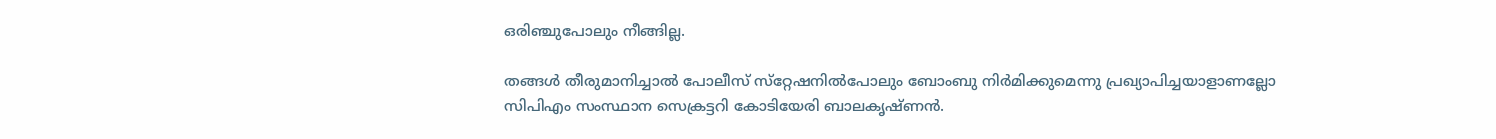ഒരിഞ്ചുപോലും നീങ്ങില്ല.

തങ്ങള്‍ തീരുമാനിച്ചാല്‍ പോലീസ് സ്‌റ്റേഷനില്‍പോലും ബോംബു നിര്‍മിക്കുമെന്നു പ്രഖ്യാപിച്ചയാളാണല്ലോ സിപിഎം സംസ്ഥാന സെക്രട്ടറി കോടിയേരി ബാലകൃഷ്ണന്‍.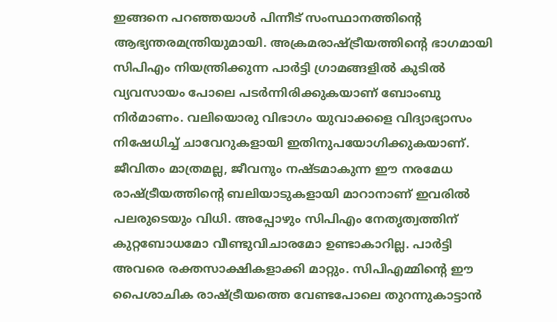ഇങ്ങനെ പറഞ്ഞയാള്‍ പിന്നീട് സംസ്ഥാനത്തിന്റെ ആഭ്യന്തരമന്ത്രിയുമായി. അക്രമരാഷ്‌ട്രീയത്തിന്റെ ഭാഗമായി സിപിഎം നിയന്ത്രിക്കുന്ന പാര്‍ട്ടി ഗ്രാമങ്ങളില്‍ കുടില്‍ വ്യവസായം പോലെ പടര്‍ന്നിരിക്കുകയാണ് ബോംബു നിര്‍മാണം. വലിയൊരു വിഭാഗം യുവാക്കളെ വിദ്യാഭ്യാസം നിഷേധിച്ച് ചാവേറുകളായി ഇതിനുപയോഗിക്കുകയാണ്.  ജീവിതം മാത്രമല്ല, ജീവനും നഷ്ടമാകുന്ന ഈ നരമേധ രാഷ്‌ട്രീയത്തിന്റെ ബലിയാടുകളായി മാറാനാണ് ഇവരില്‍ പലരുടെയും വിധി. അപ്പോഴും സിപിഎം നേതൃത്വത്തിന് കുറ്റബോധമോ വീണ്ടുവിചാരമോ ഉണ്ടാകാറില്ല. പാര്‍ട്ടി അവരെ രക്തസാക്ഷികളാക്കി മാറ്റും. സിപിഎമ്മിന്റെ ഈ പൈശാചിക രാഷ്‌ട്രീയത്തെ വേണ്ടപോലെ തുറന്നുകാട്ടാന്‍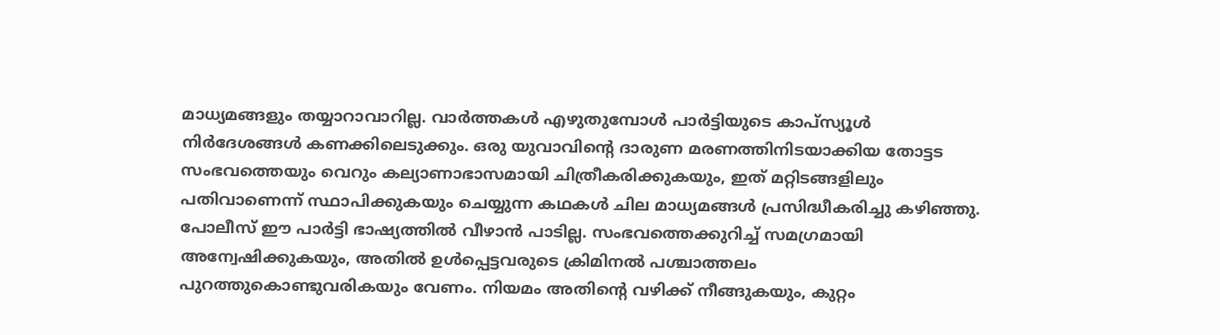മാധ്യമങ്ങളും തയ്യാറാവാറില്ല. വാര്‍ത്തകള്‍ എഴുതുമ്പോള്‍ പാര്‍ട്ടിയുടെ കാപ്‌സ്യൂള്‍ നിര്‍ദേശങ്ങള്‍ കണക്കിലെടുക്കും. ഒരു യുവാവിന്റെ ദാരുണ മരണത്തിനിടയാക്കിയ തോട്ടട സംഭവത്തെയും വെറും കല്യാണാഭാസമായി ചിത്രീകരിക്കുകയും, ഇത് മറ്റിടങ്ങളിലും പതിവാണെന്ന് സ്ഥാപിക്കുകയും ചെയ്യുന്ന കഥകള്‍ ചില മാധ്യമങ്ങള്‍ പ്രസിദ്ധീകരിച്ചു കഴിഞ്ഞു. പോലീസ് ഈ പാര്‍ട്ടി ഭാഷ്യത്തില്‍ വീഴാന്‍ പാടില്ല. സംഭവത്തെക്കുറിച്ച് സമഗ്രമായി അന്വേഷിക്കുകയും, അതില്‍ ഉള്‍പ്പെട്ടവരുടെ ക്രിമിനല്‍ പശ്ചാത്തലം പുറത്തുകൊണ്ടുവരികയും വേണം. നിയമം അതിന്റെ വഴിക്ക് നീങ്ങുകയും, കുറ്റം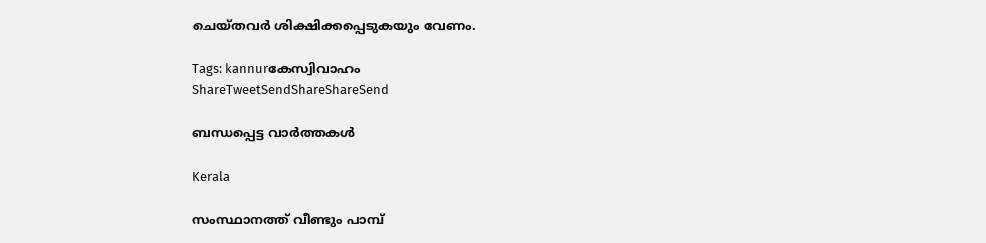ചെയ്തവര്‍ ശിക്ഷിക്കപ്പെടുകയും വേണം.

Tags: kannurകേസ്വിവാഹം
ShareTweetSendShareShareSend

ബന്ധപ്പെട്ട വാര്‍ത്തകള്‍

Kerala

സംസ്ഥാനത്ത് വീണ്ടും പാമ്പ്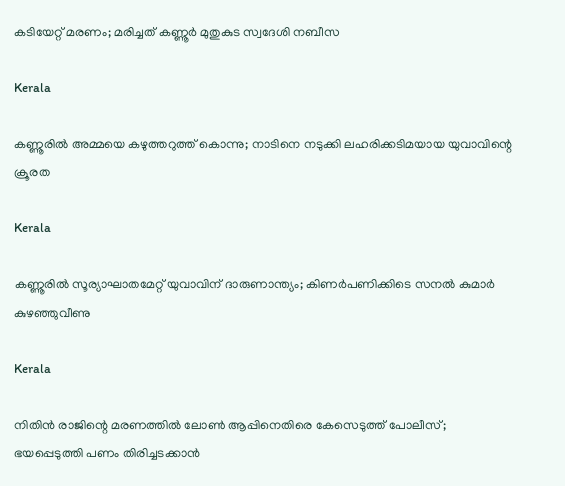കടിയേറ്റ് മരണം; മരിച്ചത് കണ്ണൂര്‍ മുതുകുട സ്വദേശി നബീസ

Kerala

കണ്ണൂരിൽ അമ്മയെ കഴുത്തറുത്ത്‌ കൊന്നു; നാടിനെ നടുക്കി ലഹരിക്കടിമയായ യുവാവിന്റെ ക്രൂരത

Kerala

കണ്ണൂരിൽ സൂര്യാഘാതമേറ്റ് യുവാവിന് ദാരുണാന്ത്യം; കിണർപണിക്കിടെ സനൽ കുമാർ കുഴഞ്ഞുവീണു

Kerala

നിതിൻ രാജിന്റെ മരണത്തിൽ ലോൺ ആപ്പിനെതിരെ കേസെടുത്ത് പോലീസ്; ഭയപ്പെടുത്തി പണം തിരിച്ചടക്കാൻ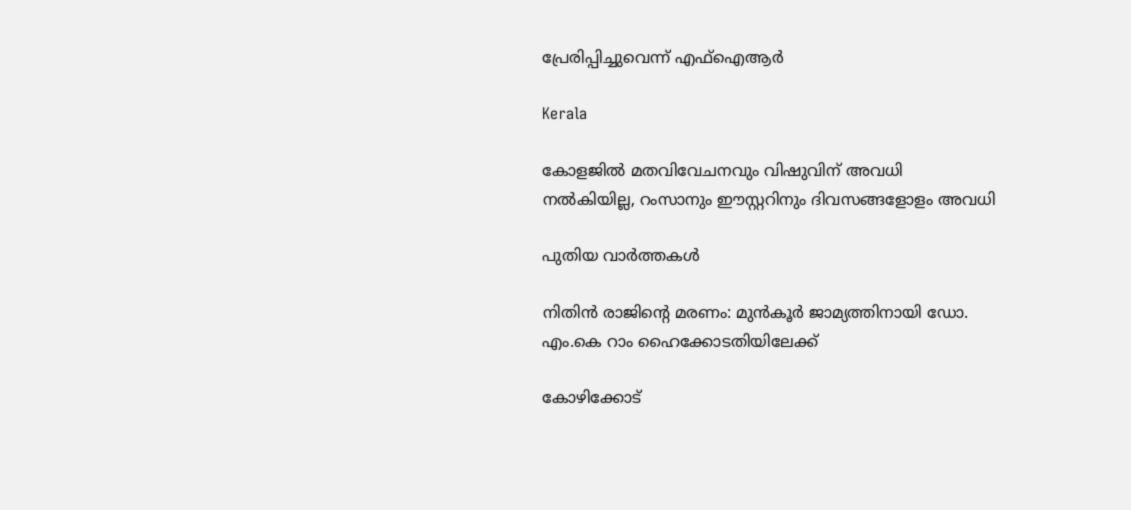പ്രേരിപ്പിച്ചുവെന്ന് എഫ്ഐആർ

Kerala

കോളജില്‍ മതവിവേചനവും വിഷുവിന് അവധി നല്‍കിയില്ല, റംസാനും ഈസ്റ്ററിനും ദിവസങ്ങളോളം അവധി

പുതിയ വാര്‍ത്തകള്‍

നിതിന്‍ രാജിന്റെ മരണം: മുന്‍കൂര്‍ ജാമ്യത്തിനായി ഡോ. എം.കെ റാം ഹൈക്കോടതിയിലേക്ക്

കോഴിക്കോട്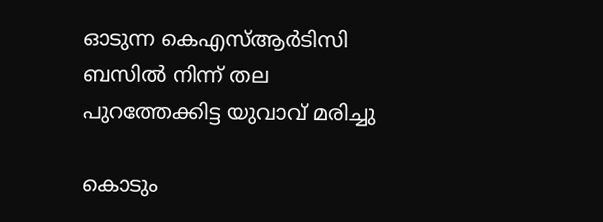ഓടുന്ന കെഎസ്ആര്‍ടിസി ബസില്‍ നിന്ന് തല പുറത്തേക്കിട്ട യുവാവ് മരിച്ചു

കൊടും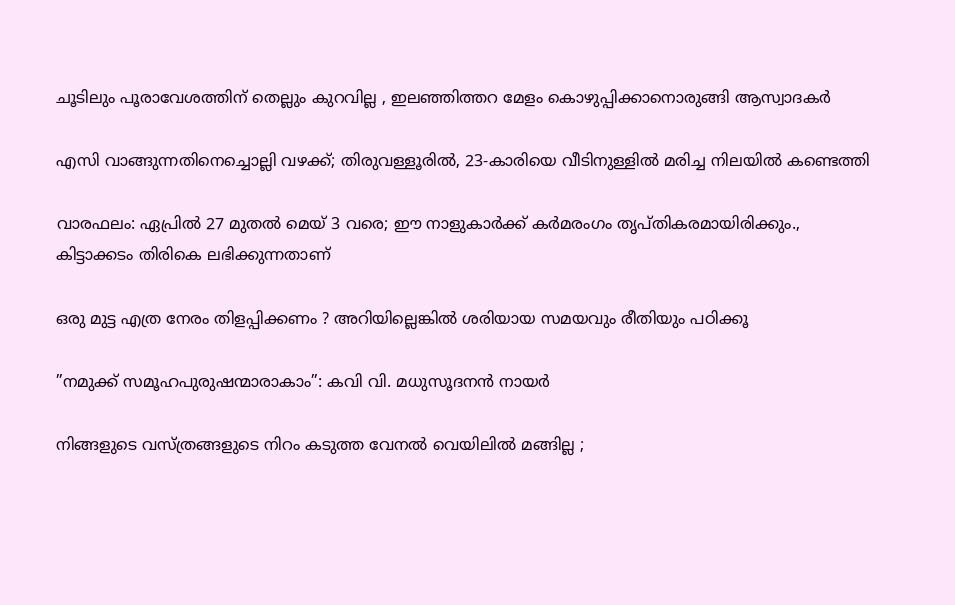ചൂടിലും പൂരാവേശത്തിന് തെല്ലും കുറവില്ല , ഇലഞ്ഞിത്തറ മേളം കൊഴുപ്പിക്കാനൊരുങ്ങി ആസ്വാദകർ

എസി വാങ്ങുന്നതിനെച്ചൊല്ലി വഴക്ക്; തിരുവള്ളൂരിൽ, 23-കാരിയെ വീടിനുള്ളിൽ മരിച്ച നിലയിൽ കണ്ടെത്തി

വാരഫലം: ഏപ്രില്‍ 27 മുതല്‍ മെയ് 3 വരെ; ഈ നാളുകാര്‍ക്ക്‌ കര്‍മരംഗം തൃപ്തികരമായിരിക്കും., കിട്ടാക്കടം തിരികെ ലഭിക്കുന്നതാണ്

ഒരു മുട്ട എത്ര നേരം തിളപ്പിക്കണം ? അറിയില്ലെങ്കിൽ ശരിയായ സമയവും രീതിയും പഠിക്കൂ

”നമുക്ക് സമൂഹപുരുഷന്മാരാകാം”: കവി വി. മധുസൂദനന്‍ നായര്‍

നിങ്ങളുടെ വസ്ത്രങ്ങളുടെ നിറം കടുത്ത വേനൽ വെയിലിൽ മങ്ങില്ല ;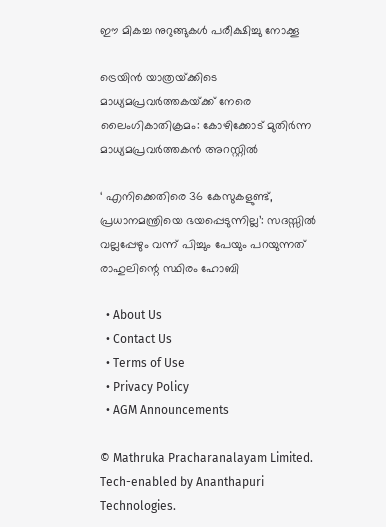ഈ മികച്ച നുറുങ്ങുകൾ പരീക്ഷിച്ചു നോക്കൂ

ട്രെയിന്‍ യാത്രയ്‌ക്കിടെ മാധ്യമപ്രവര്‍ത്തകയ്‌ക്ക് നേരെ ലൈംഗികാതിക്രമം: കോഴിക്കോട്‌ മുതിര്‍ന്ന മാധ്യമപ്രവര്‍ത്തകന്‍ അറസ്റ്റില്‍

‘ എനിക്കെതിരെ 36 കേസുകളുണ്ട്, പ്രധാനമന്ത്രിയെ ഭയപ്പെടുന്നില്ല’: സദസ്സിൽ വല്ലപ്പേഴും വന്ന് പിച്ചും പേയും പറയുന്നത് രാഹുലിന്റെ സ്ഥിരം ഹോബി

  • About Us
  • Contact Us
  • Terms of Use
  • Privacy Policy
  • AGM Announcements

© Mathruka Pracharanalayam Limited.
Tech-enabled by Ananthapuri Technologies.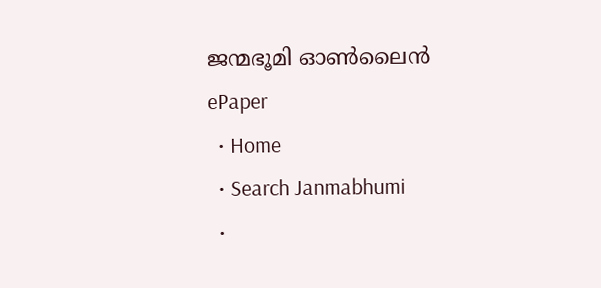ജന്മഭൂമി ഓണ്‍ലൈന്‍
ePaper
  • Home
  • Search Janmabhumi
  •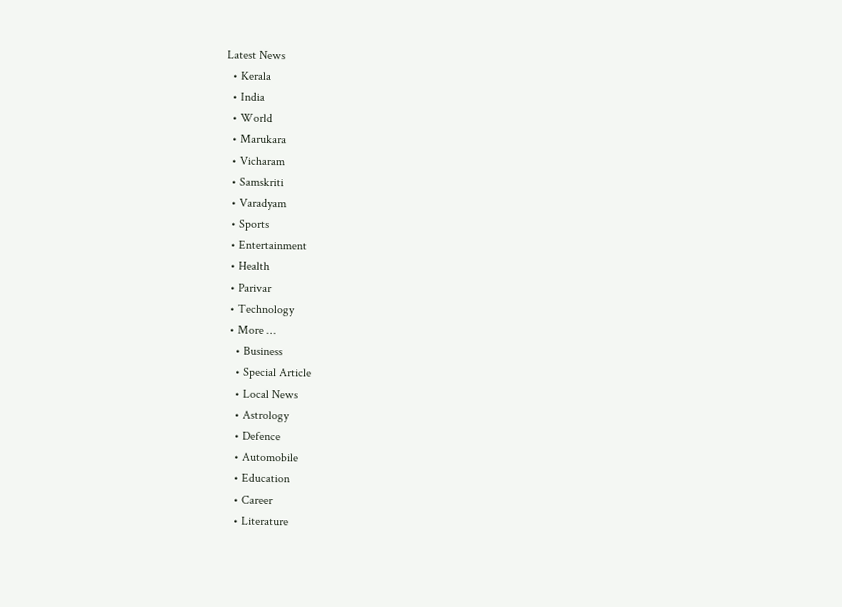Latest News
  • Kerala
  • India
  • World
  • Marukara
  • Vicharam
  • Samskriti
  • Varadyam
  • Sports
  • Entertainment
  • Health
  • Parivar
  • Technology
  • More …
    • Business
    • Special Article
    • Local News
    • Astrology
    • Defence
    • Automobile
    • Education
    • Career
    • Literature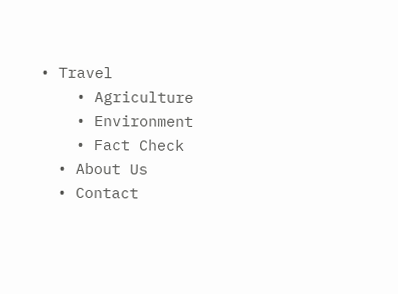• Travel
    • Agriculture
    • Environment
    • Fact Check
  • About Us
  • Contact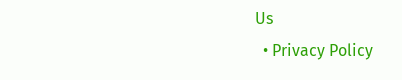Us
  • Privacy Policy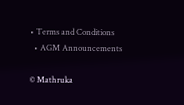• Terms and Conditions
  • AGM Announcements

© Mathruka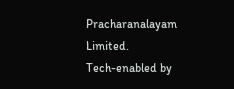Pracharanalayam Limited.
Tech-enabled by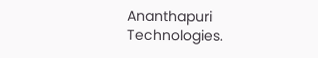Ananthapuri Technologies.